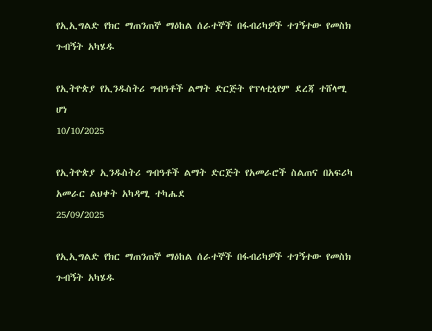የኢኢግልድ የክር ማጠንጠኞ ማዕከል ሰራተኞች በፋብሪካዎች ተገኝተው የመስክ ጉብኝት አካሄዱ

የኢትዮጵያ የኢንዱስትሪ ግብዓቶች ልማት ድርጅት የፕላቲኒየም ደረጃ ተሸላሚ ሆነ
10/10/2025

የኢትዮጵያ ኢንዱስትሪ ግብዓቶች ልማት ድርጅት የአመራሮች ስልጠና በአፍሪካ አመራር ልህቀት አካዳሚ ተካሔደ
25/09/2025

የኢኢግልድ የክር ማጠንጠኞ ማዕከል ሰራተኞች በፋብሪካዎች ተገኝተው የመስክ ጉብኝት አካሄዱ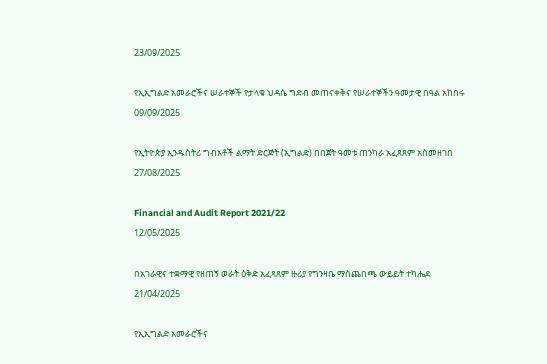23/09/2025

የኢኢግልድ አመራሮችና ሠራተኞች የታላቁ ህዳሴ ግድብ መጠናቀቅና የሠራተኞችን ዓመታዊ በዓል አከበሩ
09/09/2025

የኢትዮጵያ ኢንዱስትሪ ግብአቶች ልማት ድርጅት (ኢግልድ) በበጀት ዓመቱ ጠንካራ አፈጻጸም አስመዘገበ
27/08/2025

Financial and Audit Report 2021/22
12/05/2025

በአገራዊና ተቋማዊ የዘጠኝ ወራት ዕቅድ አፈጻጸም ዙሪያ የግንዛቤ ማስጨበጫ ውይይት ተካሔደ
21/04/2025

የኢኢግልድ አመራሮችና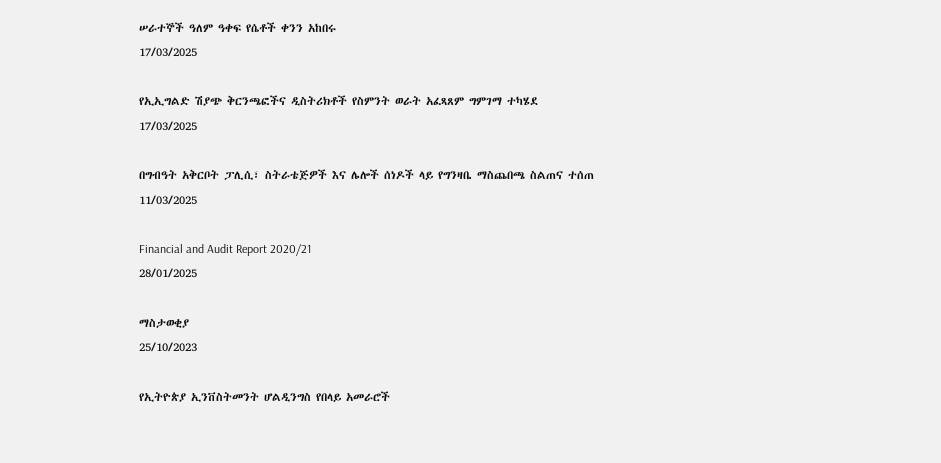ሠራተኞች ዓለም ዓቀፍ የሴቶች ቀንን አከበሩ
17/03/2025

የኢኢግልድ ሽያጭ ቅርንጫፎችና ዲስትሪክቶች የስምንት ወራት አፈጻጸም ግምገማ ተካሄደ
17/03/2025

በግብዓት አቅርቦት ፓሊሲ፣ ስትራቴጅዎች እና ሌሎች ሰነዶች ላይ የግንዛቤ ማስጨበጫ ስልጠና ተሰጠ
11/03/2025

Financial and Audit Report 2020/21
28/01/2025

ማስታወቂያ
25/10/2023

የኢትዮጵያ ኢንቨስትመንት ሆልዲንግስ የበላይ አመራሮች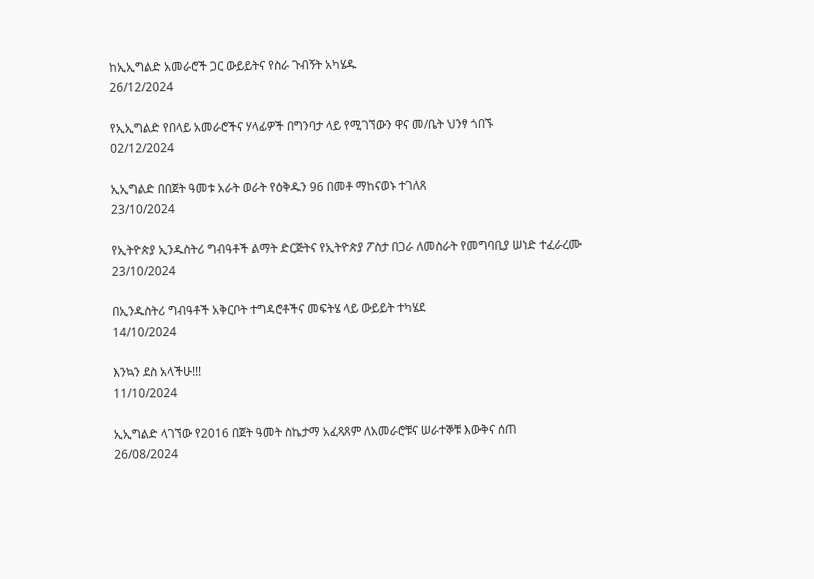ከኢኢግልድ አመራሮች ጋር ውይይትና የስራ ጉብኝት አካሄዱ
26/12/2024

የኢኢግልድ የበላይ አመራሮችና ሃላፊዎች በግንባታ ላይ የሚገኘውን ዋና መ/ቤት ህንፃ ጎበኙ
02/12/2024

ኢኢግልድ በበጀት ዓመቱ አራት ወራት የዕቅዱን 96 በመቶ ማከናወኑ ተገለጸ
23/10/2024

የኢትዮጵያ ኢንዱስትሪ ግብዓቶች ልማት ድርጅትና የኢትዮጵያ ፖስታ በጋራ ለመስራት የመግባቢያ ሠነድ ተፈራረሙ
23/10/2024

በኢንዱስትሪ ግብዓቶች አቅርቦት ተግዳሮቶችና መፍትሄ ላይ ውይይት ተካሄደ
14/10/2024

እንኳን ደስ አላችሁ!!!
11/10/2024

ኢኢግልድ ላገኘው የ2016 በጀት ዓመት ስኬታማ አፈጻጸም ለአመራሮቹና ሠራተኞቹ እውቅና ሰጠ
26/08/2024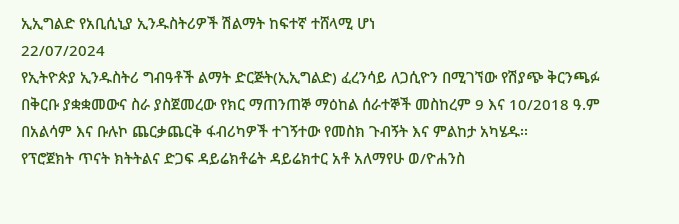ኢኢግልድ የአቢሲኒያ ኢንዱስትሪዎች ሽልማት ከፍተኛ ተሸላሚ ሆነ
22/07/2024
የኢትዮጵያ ኢንዱስትሪ ግብዓቶች ልማት ድርጅት(ኢኢግልድ) ፈረንሳይ ለጋሲዮን በሚገኘው የሽያጭ ቅርንጫፉ በቅርቡ ያቋቋመውና ስራ ያስጀመረው የክር ማጠንጠኞ ማዕከል ሰራተኞች መስከረም 9 እና 10/2018 ዓ.ም በአልሳም እና ቡሉኮ ጨርቃጨርቅ ፋብሪካዎች ተገኝተው የመስክ ጉብኝት እና ምልከታ አካሄዱ፡፡
የፕሮጀክት ጥናት ክትትልና ድጋፍ ዳይሬክቶሬት ዳይሬክተር አቶ አለማየሁ ወ/ዮሐንስ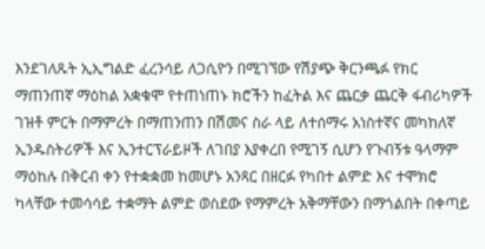እንደገለጹት ኢኢግልድ ፈረንሳይ ለጋሲዮን በሚገኘው የሽያጭ ቅርንጫፉ የክር ማጠንጠኛ ማዕከል አቋቁሞ የተጠነጠኑ ክሮችን ከፈትል እና ጨርቃ ጨርቅ ፋብሪካዎች ገዝቶ ምርት በማምረት በማጠንጠን በሽመና ስራ ላይ ለተሰማሩ አነስተኛና መካከለኛ ኢንዱስትሪዎች እና ኢንተርፕራይዞች ለገበያ እያቀረበ የሚገኝ ሲሆን የጉብኝቱ ዓላማም ማዕከሉ በቅርብ ቀን የተቋቋመ ከመሆኑ አንጻር በዘርፉ የካበተ ልምድ እና ተሞክሮ ካላቸው ተመሳሳይ ተቋማት ልምድ ወስደው የማምረት አቅማቸውን በማጎልበት በቀጣይ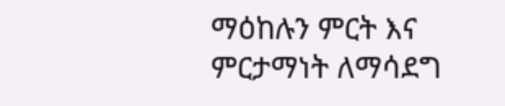ማዕከሉን ምርት እና ምርታማነት ለማሳደግ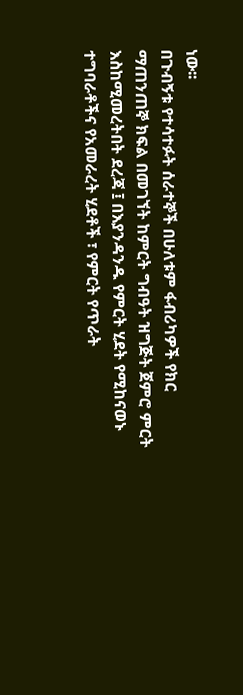ነው፡፡
በጉብኝቱ የተሳተፉት ሰራተኞች በሁለቱም ፋብሪካዎች የክር ማጠንጠኞ ክፍል በመገኘት ከምርት ግብዓት ዝግጅት ጀምሮ ምርት እስከሚመረትበት ደረጃ ፤ በእያንዳንዱ የምርት ሂደት የሚከናወኑ ተግባራቶችና የአመራረት ሂደቶች ፣ የምርት የጥራት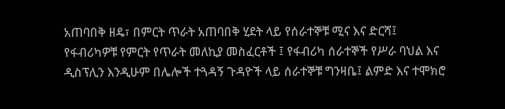አጠባበቅ ዘዴ፣ በምርት ጥራት አጠባበቅ ሂደት ላይ የሰራተኞቹ ሚና እና ድርሻ፤ የፋብሪካዎቹ የምርት የጥራት መለኪያ መስፈርቶች ፤ የፋብሪካ ሰራተኞች የሥራ ባህል እና ዲስፕሊን እንዲሁም በሌሎች ተጓዳኝ ጉዳዮች ላይ ሰራተኞቹ ግንዛቤ፤ ልምድ እና ተሞክሮ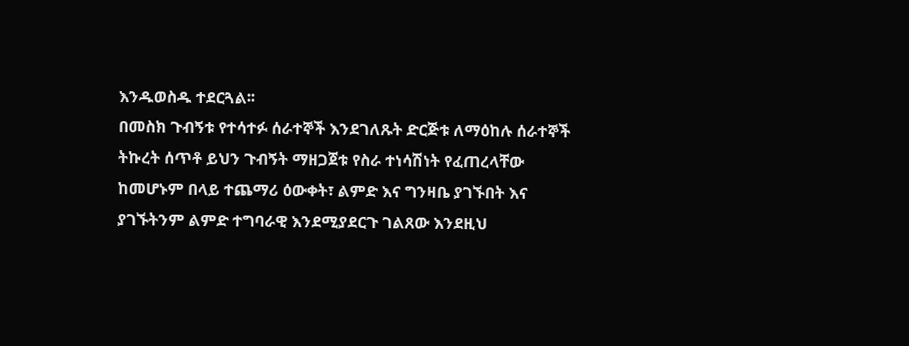እንዱወስዱ ተደርጓል፡፡
በመስክ ጉብኝቱ የተሳተፉ ሰራተኞች እንደገለጹት ድርጅቱ ለማዕከሉ ሰራተኞች ትኩረት ሰጥቶ ይህን ጉብኝት ማዘጋጀቱ የስራ ተነሳሽነት የፈጠረላቸው ከመሆኑም በላይ ተጨማሪ ዕውቀት፣ ልምድ እና ግንዛቤ ያገኙበት እና ያገኙትንም ልምድ ተግባራዊ እንደሚያደርጉ ገልጸው እንደዚህ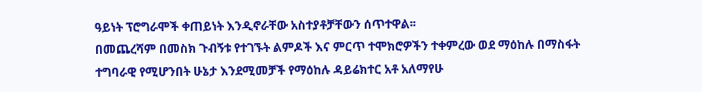ዓይነት ፕሮግራሞች ቀጠይነት እንዲኖራቸው አስተያቶቻቸውን ሰጥተዋል፡፡
በመጨረሻም በመስክ ጉብኝቱ የተገኙት ልምዶች እና ምርጥ ተሞክሮዎችን ተቀምረው ወደ ማዕከሉ በማስፋት ተግባራዊ የሚሆንበት ሁኔታ እንደሚመቻች የማዕከሉ ዳይሬክተር አቶ አለማየሁ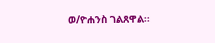ወ/ዮሐንስ ገልጸዋል፡፡